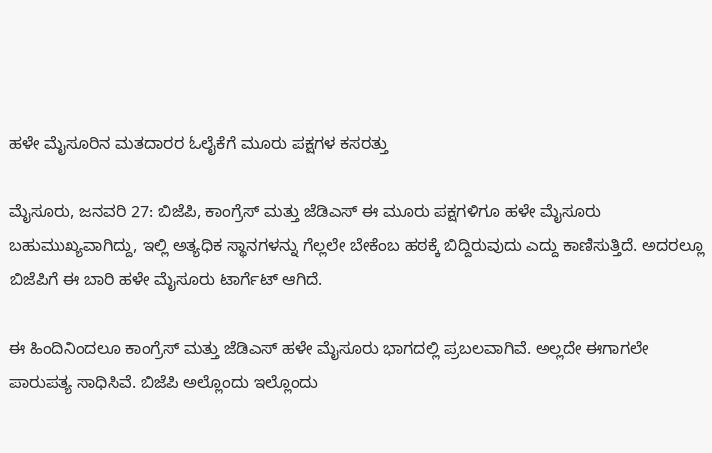ಹಳೇ ಮೈಸೂರಿನ ಮತದಾರರ ಓಲೈಕೆಗೆ ಮೂರು ಪಕ್ಷಗಳ ಕಸರತ್ತು

ಮೈಸೂರು, ಜನವರಿ 27: ಬಿಜೆಪಿ, ಕಾಂಗ್ರೆಸ್ ಮತ್ತು ಜೆಡಿಎಸ್ ಈ ಮೂರು ಪಕ್ಷಗಳಿಗೂ ಹಳೇ ಮೈಸೂರು ಬಹುಮುಖ್ಯವಾಗಿದ್ದು, ಇಲ್ಲಿ ಅತ್ಯಧಿಕ ಸ್ಥಾನಗಳನ್ನು ಗೆಲ್ಲಲೇ ಬೇಕೆಂಬ ಹಠಕ್ಕೆ ಬಿದ್ದಿರುವುದು ಎದ್ದು ಕಾಣಿಸುತ್ತಿದೆ. ಅದರಲ್ಲೂ ಬಿಜೆಪಿಗೆ ಈ ಬಾರಿ ಹಳೇ ಮೈಸೂರು ಟಾರ್ಗೆಟ್ ಆಗಿದೆ.

ಈ ಹಿಂದಿನಿಂದಲೂ ಕಾಂಗ್ರೆಸ್ ಮತ್ತು ಜೆಡಿಎಸ್ ಹಳೇ ಮೈಸೂರು ಭಾಗದಲ್ಲಿ ಪ್ರಬಲವಾಗಿವೆ. ಅಲ್ಲದೇ ಈಗಾಗಲೇ ಪಾರುಪತ್ಯ ಸಾಧಿಸಿವೆ. ಬಿಜೆಪಿ ಅಲ್ಲೊಂದು ಇಲ್ಲೊಂದು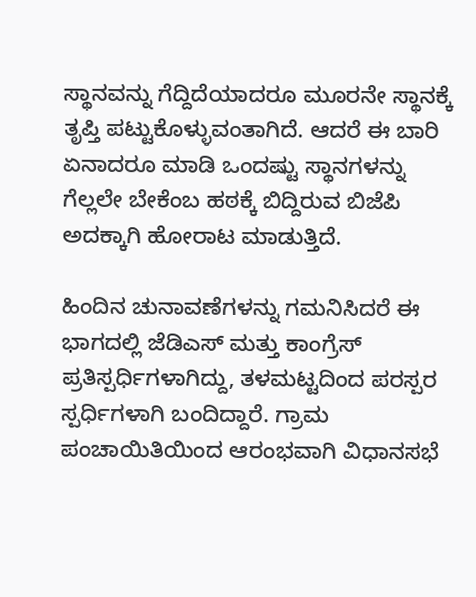ಸ್ಥಾನವನ್ನು ಗೆದ್ದಿದೆಯಾದರೂ ಮೂರನೇ ಸ್ಥಾನಕ್ಕೆ ತೃಪ್ತಿ ಪಟ್ಟುಕೊಳ್ಳುವಂತಾಗಿದೆ. ಆದರೆ ಈ ಬಾರಿ ಏನಾದರೂ ಮಾಡಿ ಒಂದಷ್ಟು ಸ್ಥಾನಗಳನ್ನು ಗೆಲ್ಲಲೇ ಬೇಕೆಂಬ ಹಠಕ್ಕೆ ಬಿದ್ದಿರುವ ಬಿಜೆಪಿ ಅದಕ್ಕಾಗಿ ಹೋರಾಟ ಮಾಡುತ್ತಿದೆ.

ಹಿಂದಿನ ಚುನಾವಣೆಗಳನ್ನು ಗಮನಿಸಿದರೆ ಈ ಭಾಗದಲ್ಲಿ ಜೆಡಿಎಸ್ ಮತ್ತು ಕಾಂಗ್ರೆಸ್ ಪ್ರತಿಸ್ಪರ್ಧಿಗಳಾಗಿದ್ದು, ತಳಮಟ್ಟದಿಂದ ಪರಸ್ಪರ ಸ್ಪರ್ಧಿಗಳಾಗಿ ಬಂದಿದ್ದಾರೆ. ಗ್ರಾಮ ಪಂಚಾಯಿತಿಯಿಂದ ಆರಂಭವಾಗಿ ವಿಧಾನಸಭೆ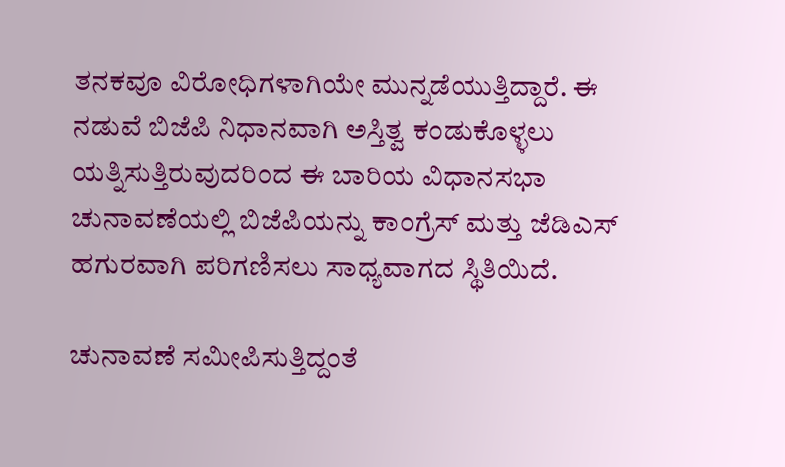ತನಕವೂ ವಿರೋಧಿಗಳಾಗಿಯೇ ಮುನ್ನಡೆಯುತ್ತಿದ್ದಾರೆ. ಈ ನಡುವೆ ಬಿಜೆಪಿ ನಿಧಾನವಾಗಿ ಅಸ್ತಿತ್ವ ಕಂಡುಕೊಳ್ಳಲು ಯತ್ನಿಸುತ್ತಿರುವುದರಿಂದ ಈ ಬಾರಿಯ ವಿಧಾನಸಭಾ ಚುನಾವಣೆಯಲ್ಲಿ ಬಿಜೆಪಿಯನ್ನು ಕಾಂಗ್ರೆಸ್ ಮತ್ತು ಜೆಡಿಎಸ್ ಹಗುರವಾಗಿ ಪರಿಗಣಿಸಲು ಸಾಧ್ಯವಾಗದ ಸ್ಥಿತಿಯಿದೆ.

ಚುನಾವಣೆ ಸಮೀಪಿಸುತ್ತಿದ್ದಂತೆ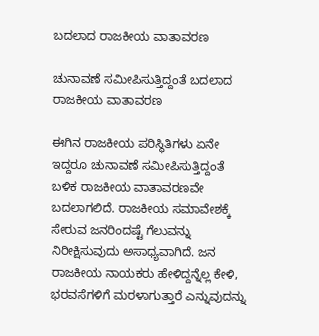ಬದಲಾದ ರಾಜಕೀಯ ವಾತಾವರಣ

ಚುನಾವಣೆ ಸಮೀಪಿಸುತ್ತಿದ್ದಂತೆ ಬದಲಾದ ರಾಜಕೀಯ ವಾತಾವರಣ

ಈಗಿನ ರಾಜಕೀಯ ಪರಿಸ್ಥಿತಿಗಳು ಏನೇ ಇದ್ದರೂ ಚುನಾವಣೆ ಸಮೀಪಿಸುತ್ತಿದ್ದಂತೆ ಬಳಿಕ ರಾಜಕೀಯ ವಾತಾವರಣವೇ ಬದಲಾಗಲಿದೆ. ರಾಜಕೀಯ ಸಮಾವೇಶಕ್ಕೆ ಸೇರುವ ಜನರಿಂದಷ್ಟೆ ಗೆಲುವನ್ನು ನಿರೀಕ್ಷಿಸುವುದು ಅಸಾಧ್ಯವಾಗಿದೆ. ಜನ ರಾಜಕೀಯ ನಾಯಕರು ಹೇಳಿದ್ದನ್ನೆಲ್ಲ ಕೇಳಿ, ಭರವಸೆಗಳಿಗೆ ಮರಳಾಗುತ್ತಾರೆ ಎನ್ನುವುದನ್ನು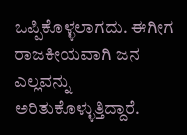ಒಪ್ಪಿಕೊಳ್ಳಲಾಗದು. ಈಗೀಗ ರಾಜಕೀಯವಾಗಿ ಜನ ಎಲ್ಲವನ್ನು ಅರಿತುಕೊಳ್ಳುತ್ತಿದ್ದಾರೆ.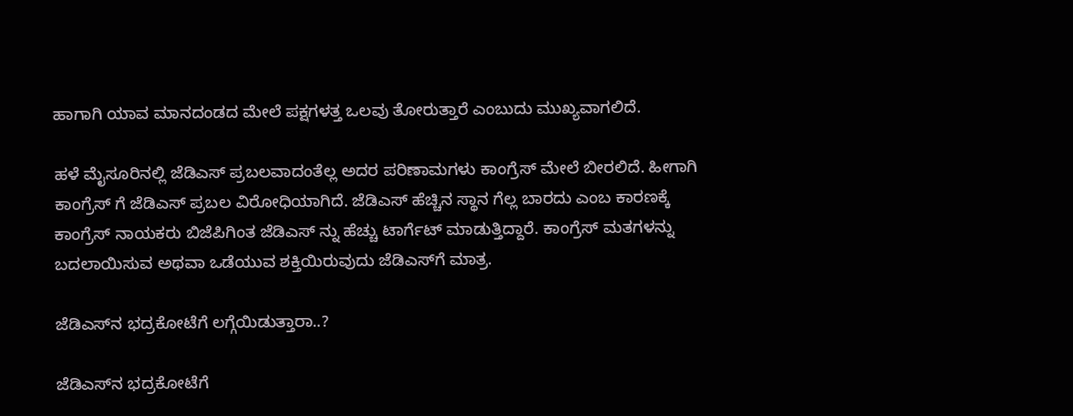ಹಾಗಾಗಿ ಯಾವ ಮಾನದಂಡದ ಮೇಲೆ ಪಕ್ಷಗಳತ್ತ ಒಲವು ತೋರುತ್ತಾರೆ ಎಂಬುದು ಮುಖ್ಯವಾಗಲಿದೆ.

ಹಳೆ ಮೈಸೂರಿನಲ್ಲಿ ಜೆಡಿಎಸ್ ಪ್ರಬಲವಾದಂತೆಲ್ಲ ಅದರ ಪರಿಣಾಮಗಳು ಕಾಂಗ್ರೆಸ್ ಮೇಲೆ ಬೀರಲಿದೆ. ಹೀಗಾಗಿ ಕಾಂಗ್ರೆಸ್ ಗೆ ಜೆಡಿಎಸ್ ಪ್ರಬಲ ವಿರೋಧಿಯಾಗಿದೆ. ಜೆಡಿಎಸ್ ಹೆಚ್ಚಿನ ಸ್ಥಾನ ಗೆಲ್ಲ ಬಾರದು ಎಂಬ ಕಾರಣಕ್ಕೆ ಕಾಂಗ್ರೆಸ್ ನಾಯಕರು ಬಿಜೆಪಿಗಿಂತ ಜೆಡಿಎಸ್ ನ್ನು ಹೆಚ್ಚು ಟಾರ್ಗೆಟ್ ಮಾಡುತ್ತಿದ್ದಾರೆ. ಕಾಂಗ್ರೆಸ್ ಮತಗಳನ್ನು ಬದಲಾಯಿಸುವ ಅಥವಾ ಒಡೆಯುವ ಶಕ್ತಿಯಿರುವುದು ಜೆಡಿಎಸ್‌ಗೆ ಮಾತ್ರ.

ಜೆಡಿಎಸ್‌ನ ಭದ್ರಕೋಟೆಗೆ ಲಗ್ಗೆಯಿಡುತ್ತಾರಾ..?

ಜೆಡಿಎಸ್‌ನ ಭದ್ರಕೋಟೆಗೆ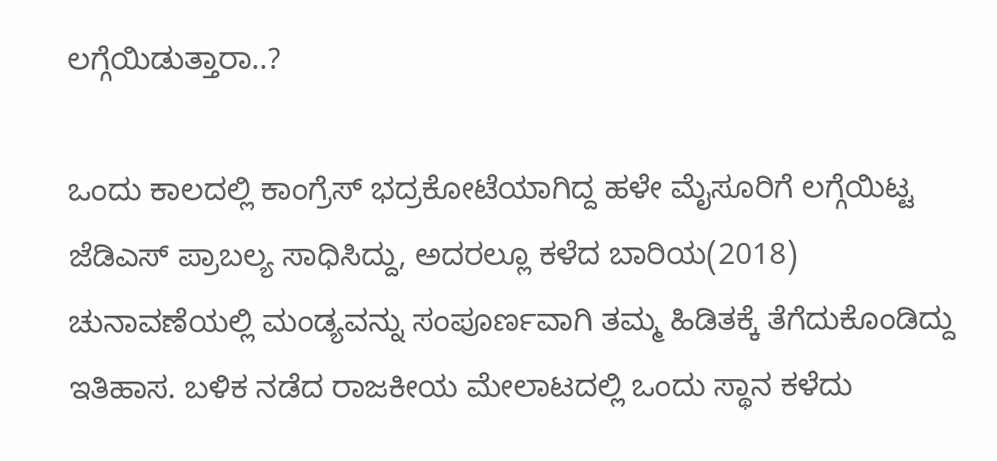ಲಗ್ಗೆಯಿಡುತ್ತಾರಾ..?

ಒಂದು ಕಾಲದಲ್ಲಿ ಕಾಂಗ್ರೆಸ್‌ ಭದ್ರಕೋಟೆಯಾಗಿದ್ದ ಹಳೇ ಮೈಸೂರಿಗೆ ಲಗ್ಗೆಯಿಟ್ಟ ಜೆಡಿಎಸ್ ಪ್ರಾಬಲ್ಯ ಸಾಧಿಸಿದ್ದು, ಅದರಲ್ಲೂ ಕಳೆದ ಬಾರಿಯ(2018) ಚುನಾವಣೆಯಲ್ಲಿ ಮಂಡ್ಯವನ್ನು ಸಂಪೂರ್ಣವಾಗಿ ತಮ್ಮ ಹಿಡಿತಕ್ಕೆ ತೆಗೆದುಕೊಂಡಿದ್ದು ಇತಿಹಾಸ. ಬಳಿಕ ನಡೆದ ರಾಜಕೀಯ ಮೇಲಾಟದಲ್ಲಿ ಒಂದು ಸ್ಥಾನ ಕಳೆದು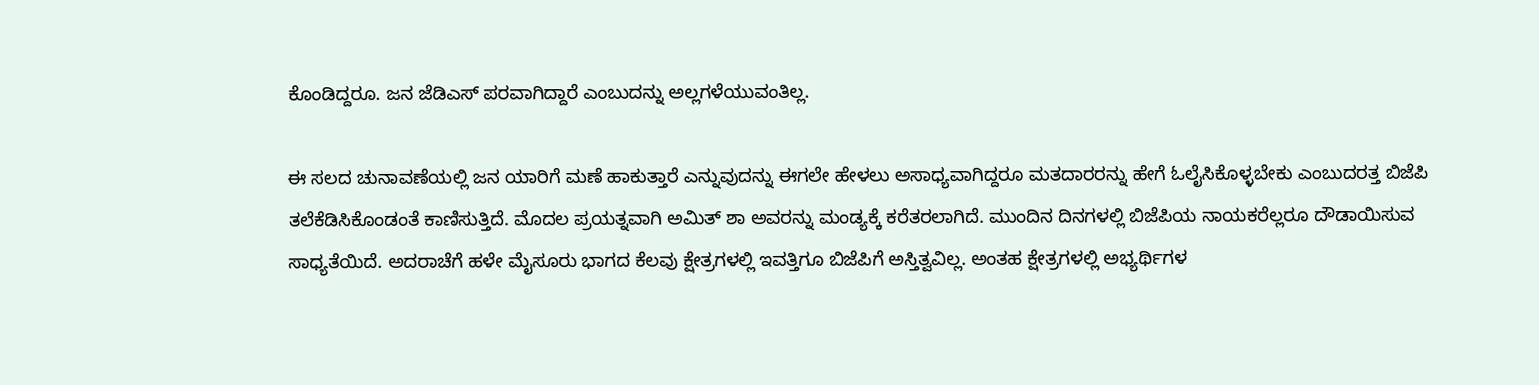ಕೊಂಡಿದ್ದರೂ. ಜನ ಜೆಡಿಎಸ್ ಪರವಾಗಿದ್ದಾರೆ ಎಂಬುದನ್ನು ಅಲ್ಲಗಳೆಯುವಂತಿಲ್ಲ.

ಈ ಸಲದ ಚುನಾವಣೆಯಲ್ಲಿ ಜನ ಯಾರಿಗೆ ಮಣೆ ಹಾಕುತ್ತಾರೆ ಎನ್ನುವುದನ್ನು ಈಗಲೇ ಹೇಳಲು ಅಸಾಧ್ಯವಾಗಿದ್ದರೂ ಮತದಾರರನ್ನು ಹೇಗೆ ಓಲೈಸಿಕೊಳ್ಳಬೇಕು ಎಂಬುದರತ್ತ ಬಿಜೆಪಿ ತಲೆಕೆಡಿಸಿಕೊಂಡಂತೆ ಕಾಣಿಸುತ್ತಿದೆ. ಮೊದಲ ಪ್ರಯತ್ನವಾಗಿ ಅಮಿತ್ ಶಾ ಅವರನ್ನು ಮಂಡ್ಯಕ್ಕೆ ಕರೆತರಲಾಗಿದೆ. ಮುಂದಿನ ದಿನಗಳಲ್ಲಿ ಬಿಜೆಪಿಯ ನಾಯಕರೆಲ್ಲರೂ ದೌಡಾಯಿಸುವ ಸಾಧ್ಯತೆಯಿದೆ. ಅದರಾಚೆಗೆ ಹಳೇ ಮೈಸೂರು ಭಾಗದ ಕೆಲವು ಕ್ಷೇತ್ರಗಳಲ್ಲಿ ಇವತ್ತಿಗೂ ಬಿಜೆಪಿಗೆ ಅಸ್ತಿತ್ವವಿಲ್ಲ. ಅಂತಹ ಕ್ಷೇತ್ರಗಳಲ್ಲಿ ಅಭ್ಯರ್ಥಿಗಳ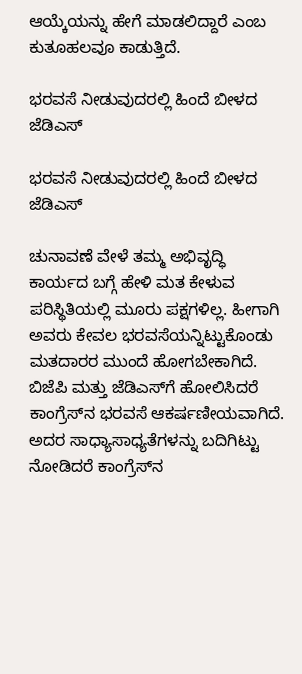ಆಯ್ಕೆಯನ್ನು ಹೇಗೆ ಮಾಡಲಿದ್ದಾರೆ ಎಂಬ ಕುತೂಹಲವೂ ಕಾಡುತ್ತಿದೆ.

ಭರವಸೆ ನೀಡುವುದರಲ್ಲಿ ಹಿಂದೆ ಬೀಳದ ಜೆಡಿಎಸ್

ಭರವಸೆ ನೀಡುವುದರಲ್ಲಿ ಹಿಂದೆ ಬೀಳದ ಜೆಡಿಎಸ್

ಚುನಾವಣೆ ವೇಳೆ ತಮ್ಮ ಅಭಿವೃದ್ಧಿ ಕಾರ್ಯದ ಬಗ್ಗೆ ಹೇಳಿ ಮತ ಕೇಳುವ ಪರಿಸ್ಥಿತಿಯಲ್ಲಿ ಮೂರು ಪಕ್ಷಗಳಿಲ್ಲ. ಹೀಗಾಗಿ ಅವರು ಕೇವಲ ಭರವಸೆಯನ್ನಿಟ್ಟುಕೊಂಡು ಮತದಾರರ ಮುಂದೆ ಹೋಗಬೇಕಾಗಿದೆ. ಬಿಜೆಪಿ ಮತ್ತು ಜೆಡಿಎಸ್‌ಗೆ ಹೋಲಿಸಿದರೆ ಕಾಂಗ್ರೆಸ್‌ನ ಭರವಸೆ ಆಕರ್ಷಣೀಯವಾಗಿದೆ. ಅದರ ಸಾಧ್ಯಾಸಾಧ್ಯತೆಗಳನ್ನು ಬದಿಗಿಟ್ಟು ನೋಡಿದರೆ ಕಾಂಗ್ರೆಸ್‌ನ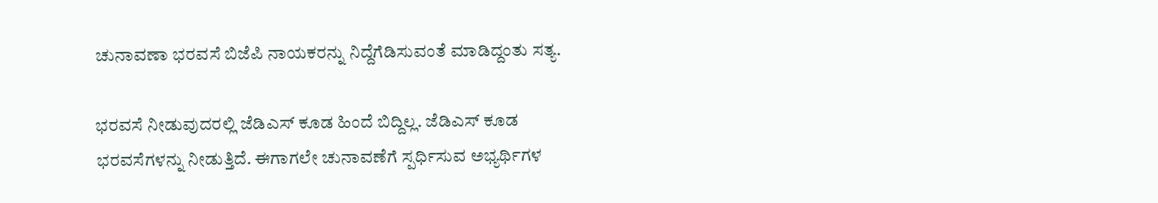ಚುನಾವಣಾ ಭರವಸೆ ಬಿಜೆಪಿ ನಾಯಕರನ್ನು ನಿದ್ದೆಗೆಡಿಸುವಂತೆ ಮಾಡಿದ್ದಂತು ಸತ್ಯ.

ಭರವಸೆ ನೀಡುವುದರಲ್ಲಿ ಜೆಡಿಎಸ್ ಕೂಡ ಹಿಂದೆ ಬಿದ್ದಿಲ್ಲ. ಜೆಡಿಎಸ್ ಕೂಡ ಭರವಸೆಗಳನ್ನು ನೀಡುತ್ತಿದೆ. ಈಗಾಗಲೇ ಚುನಾವಣೆಗೆ ಸ್ಪರ್ಧಿಸುವ ಅಭ್ಯರ್ಥಿಗಳ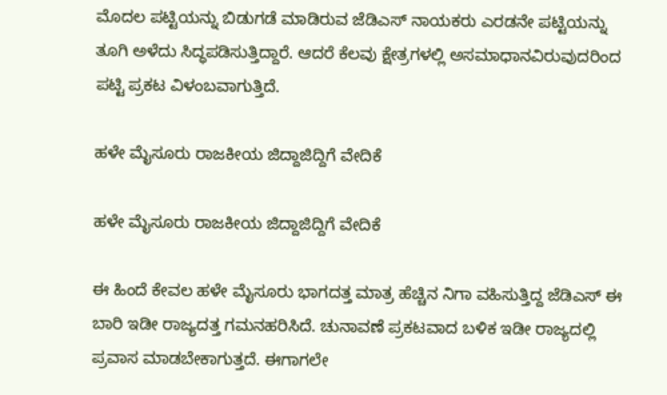ಮೊದಲ ಪಟ್ಟಿಯನ್ನು ಬಿಡುಗಡೆ ಮಾಡಿರುವ ಜೆಡಿಎಸ್ ನಾಯಕರು ಎರಡನೇ ಪಟ್ಟಿಯನ್ನು ತೂಗಿ ಅಳೆದು ಸಿದ್ಧಪಡಿಸುತ್ತಿದ್ದಾರೆ. ಆದರೆ ಕೆಲವು ಕ್ಷೇತ್ರಗಳಲ್ಲಿ ಅಸಮಾಧಾನವಿರುವುದರಿಂದ ಪಟ್ಟಿ ಪ್ರಕಟ ವಿಳಂಬವಾಗುತ್ತಿದೆ.

ಹಳೇ ಮೈಸೂರು ರಾಜಕೀಯ ಜಿದ್ದಾಜಿದ್ದಿಗೆ ವೇದಿಕೆ

ಹಳೇ ಮೈಸೂರು ರಾಜಕೀಯ ಜಿದ್ದಾಜಿದ್ದಿಗೆ ವೇದಿಕೆ

ಈ ಹಿಂದೆ ಕೇವಲ ಹಳೇ ಮೈಸೂರು ಭಾಗದತ್ತ ಮಾತ್ರ ಹೆಚ್ಚಿನ ನಿಗಾ ವಹಿಸುತ್ತಿದ್ದ ಜೆಡಿಎಸ್ ಈ ಬಾರಿ ಇಡೀ ರಾಜ್ಯದತ್ತ ಗಮನಹರಿಸಿದೆ. ಚುನಾವಣೆ ಪ್ರಕಟವಾದ ಬಳಿಕ ಇಡೀ ರಾಜ್ಯದಲ್ಲಿ ಪ್ರವಾಸ ಮಾಡಬೇಕಾಗುತ್ತದೆ. ಈಗಾಗಲೇ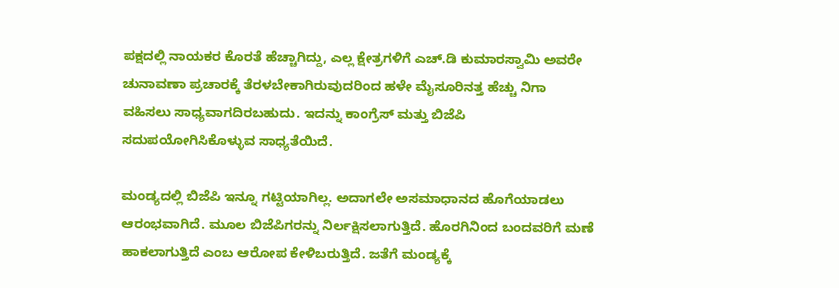ಪಕ್ಷದಲ್ಲಿ ನಾಯಕರ ಕೊರತೆ ಹೆಚ್ಚಾಗಿದ್ದು, ಎಲ್ಲ ಕ್ಷೇತ್ರಗಳಿಗೆ ಎಚ್.ಡಿ ಕುಮಾರಸ್ವಾಮಿ ಅವರೇ ಚುನಾವಣಾ ಪ್ರಚಾರಕ್ಕೆ ತೆರಳಬೇಕಾಗಿರುವುದರಿಂದ ಹಳೇ ಮೈಸೂರಿನತ್ತ ಹೆಚ್ಚು ನಿಗಾ ವಹಿಸಲು ಸಾಧ್ಯವಾಗದಿರಬಹುದು. ಇದನ್ನು ಕಾಂಗ್ರೆಸ್ ಮತ್ತು ಬಿಜೆಪಿ ಸದುಪಯೋಗಿಸಿಕೊಳ್ಳುವ ಸಾಧ್ಯತೆಯಿದೆ.

ಮಂಡ್ಯದಲ್ಲಿ ಬಿಜೆಪಿ ಇನ್ನೂ ಗಟ್ಟಿಯಾಗಿಲ್ಲ. ಅದಾಗಲೇ ಅಸಮಾಧಾನದ ಹೊಗೆಯಾಡಲು ಆರಂಭವಾಗಿದೆ. ಮೂಲ ಬಿಜೆಪಿಗರನ್ನು ನಿರ್ಲಕ್ಷಿಸಲಾಗುತ್ತಿದೆ. ಹೊರಗಿನಿಂದ ಬಂದವರಿಗೆ ಮಣೆ ಹಾಕಲಾಗುತ್ತಿದೆ ಎಂಬ ಆರೋಪ ಕೇಳಿಬರುತ್ತಿದೆ. ಜತೆಗೆ ಮಂಡ್ಯಕ್ಕೆ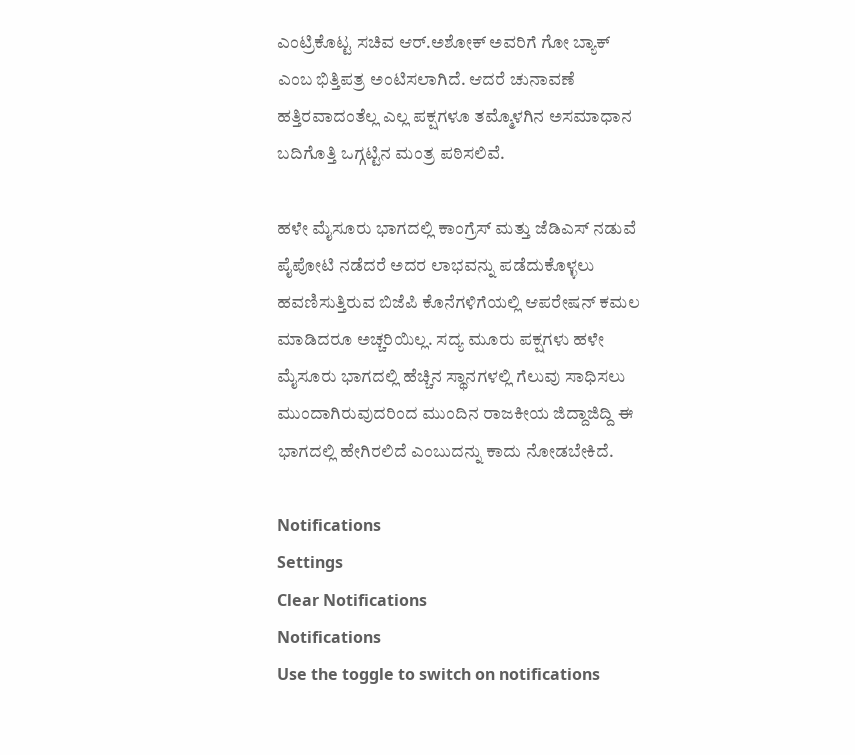ಎಂಟ್ರಿಕೊಟ್ಟ ಸಚಿವ ಆರ್.ಅಶೋಕ್ ಅವರಿಗೆ ಗೋ ಬ್ಯಾಕ್ ಎಂಬ ಭಿತ್ತಿಪತ್ರ ಅಂಟಿಸಲಾಗಿದೆ. ಆದರೆ ಚುನಾವಣೆ ಹತ್ತಿರವಾದಂತೆಲ್ಲ ಎಲ್ಲ ಪಕ್ಷಗಳೂ ತಮ್ಮೊಳಗಿನ ಅಸಮಾಧಾನ ಬದಿಗೊತ್ತಿ ಒಗ್ಗಟ್ಟಿನ ಮಂತ್ರ ಪಠಿಸಲಿವೆ.

ಹಳೇ ಮೈಸೂರು ಭಾಗದಲ್ಲಿ ಕಾಂಗ್ರೆಸ್ ಮತ್ತು ಜೆಡಿಎಸ್ ನಡುವೆ ಪೈಪೋಟಿ ನಡೆದರೆ ಅದರ ಲಾಭವನ್ನು ಪಡೆದುಕೊಳ್ಳಲು ಹವಣಿಸುತ್ತಿರುವ ಬಿಜೆಪಿ ಕೊನೆಗಳಿಗೆಯಲ್ಲಿ ಆಪರೇಷನ್ ಕಮಲ ಮಾಡಿದರೂ ಅಚ್ಚರಿಯಿಲ್ಲ. ಸದ್ಯ ಮೂರು ಪಕ್ಷಗಳು ಹಳೇ ಮೈಸೂರು ಭಾಗದಲ್ಲಿ ಹೆಚ್ಚಿನ ಸ್ಥಾನಗಳಲ್ಲಿ ಗೆಲುವು ಸಾಧಿಸಲು ಮುಂದಾಗಿರುವುದರಿಂದ ಮುಂದಿನ ರಾಜಕೀಯ ಜಿದ್ದಾಜಿದ್ದಿ ಈ ಭಾಗದಲ್ಲಿ ಹೇಗಿರಲಿದೆ ಎಂಬುದನ್ನು ಕಾದು ನೋಡಬೇಕಿದೆ.

Notifications
Settings
Clear Notifications
Notifications
Use the toggle to switch on notifications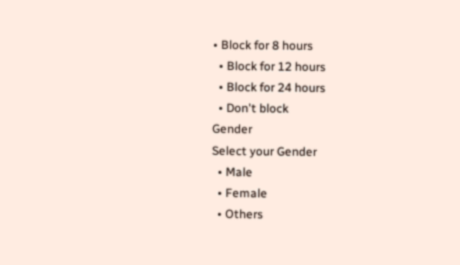• Block for 8 hours
  • Block for 12 hours
  • Block for 24 hours
  • Don't block
Gender
Select your Gender
  • Male
  • Female
  • Others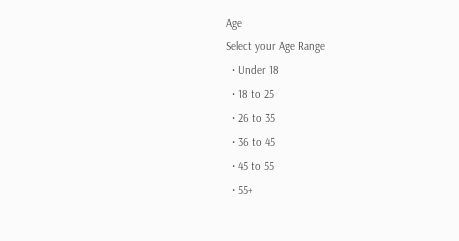Age
Select your Age Range
  • Under 18
  • 18 to 25
  • 26 to 35
  • 36 to 45
  • 45 to 55
  • 55+